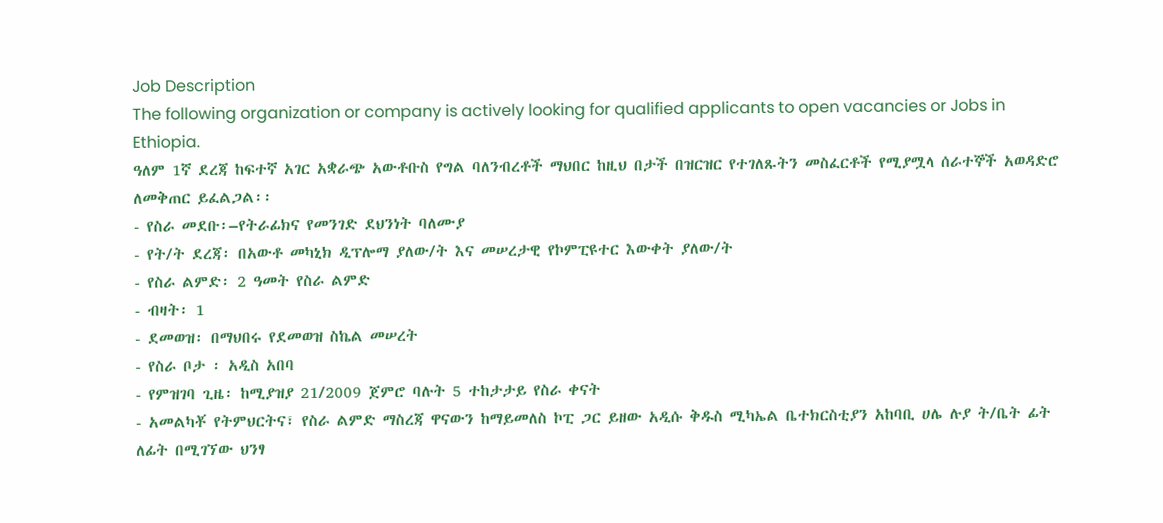Job Description
The following organization or company is actively looking for qualified applicants to open vacancies or Jobs in Ethiopia.
ዓለም 1ኛ ደረጃ ከፍተኛ አገር አቋራጭ አውቶቡስ የግል ባለንብረቶች ማህበር ከዚህ በታች በዝርዝር የተገለጹትን መስፈርቶች የሚያሟላ ሰራተኞች አወዳድሮ ለመቅጠር ይፈልጋል፡፡
- የስራ መደቡ፡–የትራፊክና የመንገድ ደህንነት ባለሙያ
- የት/ት ደረጃ፡ በአውቶ መካኒክ ዲፕሎማ ያለው/ት እና መሠረታዊ የኮምፒዩተር እውቀት ያለው/ት
- የስራ ልምድ፡ 2 ዓመት የስራ ልምድ
- ብዛት፡ 1
- ደመወዝ፡ በማህበሩ የደመወዝ ስኬል መሠረት
- የስራ ቦታ ፡ አዲስ አበባ
- የምዝገባ ጊዜ፡ ከሚያዝያ 21/2009 ጀምሮ ባሉት 5 ተከታታይ የስራ ቀናት
- አመልካቾ የትምህርትና፣ የስራ ልምድ ማስረጃ ዋናውን ከማይመለስ ኮፒ ጋር ይዘው አዲሱ ቅዱስ ሚካኤል ቤተክርስቲያን አከባቢ ሀሌ ሉያ ት/ቤት ፊት ለፊት በሚገኘው ህንፃ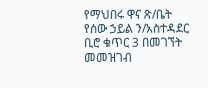የማህበሩ ዋና ጽ/ቤት የሰው ኃይል ን/አስተዳደር ቢሮ ቁጥር 3 በመገኘት መመዝገብ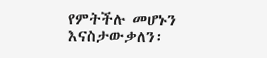የምትችሉ መሆኑን እናስታውቃለን፡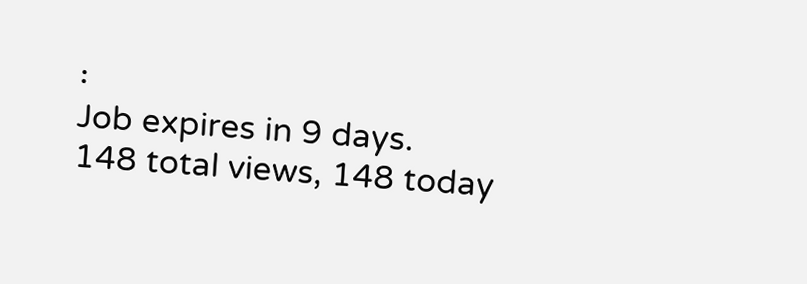፡
Job expires in 9 days.
148 total views, 148 today